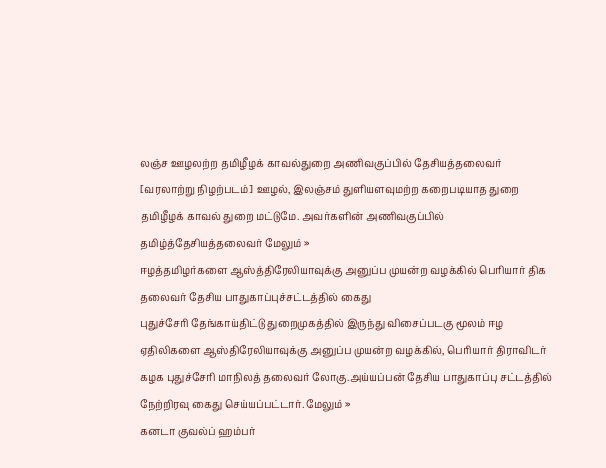லஞ்ச ஊழலற்ற தமிழீழக் காவல்துறை அணிவகுப்பில் தேசியத்தலைவர்
[வரலாற்று நிழற்படம்] ஊழல், இலஞ்சம் துளியளவுமற்ற கறைபடியாத துறை தமிழீழக் காவல் துறை மட்டுமே. அவர்களின் அணிவகுப்பில் தமிழ்த்தேசியத்தலைவர் மேலும் »
ஈழத்தமிழர்களை ஆஸ்த்திரேலியாவுக்கு அனுப்ப முயன்ற வழக்கில் பெரியார் திக தலைவர் தேசிய பாதுகாப்புச்சட்டத்தில் கைது
புதுச்சேரி தேங்காய்திட்டு துறைமுகத்தில் இருந்து விசைப்படகு மூலம் ஈழ ஏதிலிகளை ஆஸ்திரேலியாவுக்கு அனுப்ப முயன்ற வழக்கில், பெரியார் திராவிடர் கழக புதுச்சேரி மாநிலத் தலைவர் லோகு.அய்யப்பன் தேசிய பாதுகாப்பு சட்டத்தில் நேற்றிரவு கைது செய்யப்பட்டார். மேலும் »
கனடா குவல்ப் ஹம்பர்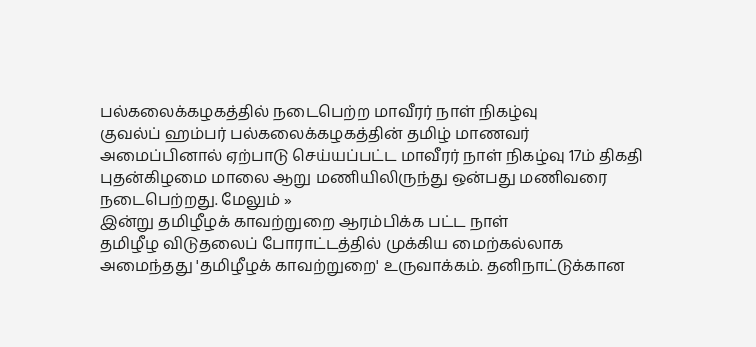பல்கலைக்கழகத்தில் நடைபெற்ற மாவீரர் நாள் நிகழ்வு
குவல்ப் ஹம்பர் பல்கலைக்கழகத்தின் தமிழ் மாணவர் அமைப்பினால் ஏற்பாடு செய்யப்பட்ட மாவீரர் நாள் நிகழ்வு 17ம் திகதி புதன்கிழமை மாலை ஆறு மணியிலிருந்து ஒன்பது மணிவரை நடைபெற்றது. மேலும் »
இன்று தமிழீழக் காவற்றுறை ஆரம்பிக்க பட்ட நாள்
தமிழீழ விடுதலைப் போராட்டத்தில் முக்கிய மைற்கல்லாக அமைந்தது 'தமிழீழக் காவற்றுறை' உருவாக்கம். தனிநாட்டுக்கான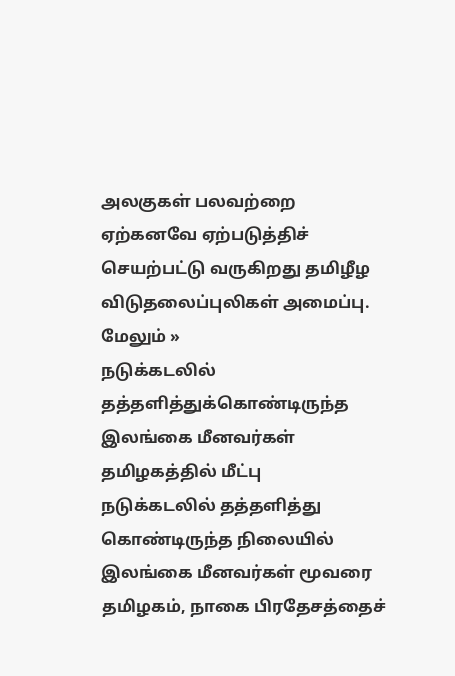அலகுகள் பலவற்றை ஏற்கனவே ஏற்படுத்திச் செயற்பட்டு வருகிறது தமிழீழ விடுதலைப்புலிகள் அமைப்பு. மேலும் »
நடுக்கடலில் தத்தளித்துக்கொண்டிருந்த இலங்கை மீனவர்கள் தமிழகத்தில் மீட்பு
நடுக்கடலில் தத்தளித்து கொண்டிருந்த நிலையில் இலங்கை மீனவர்கள் மூவரை தமிழகம், நாகை பிரதேசத்தைச்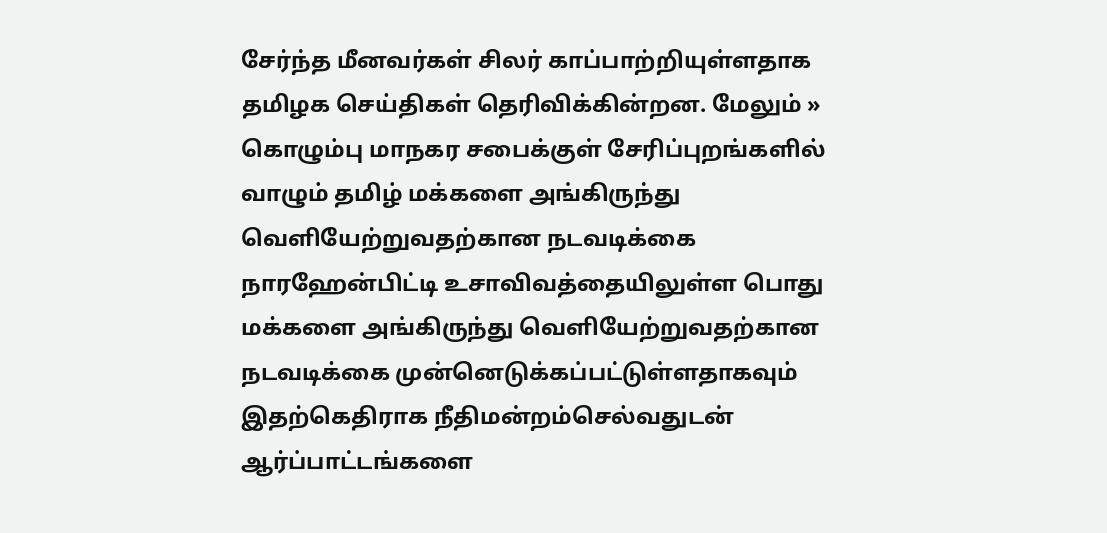சேர்ந்த மீனவர்கள் சிலர் காப்பாற்றியுள்ளதாக தமிழக செய்திகள் தெரிவிக்கின்றன. மேலும் »
கொழும்பு மாநகர சபைக்குள் சேரிப்புறங்களில் வாழும் தமிழ் மக்களை அங்கிருந்து வெளியேற்றுவதற்கான நடவடிக்கை
நாரஹேன்பிட்டி உசாவிவத்தையிலுள்ள பொது மக்களை அங்கிருந்து வெளியேற்றுவதற்கான நடவடிக்கை முன்னெடுக்கப்பட்டுள்ளதாகவும் இதற்கெதிராக நீதிமன்றம்செல்வதுடன் ஆர்ப்பாட்டங்களை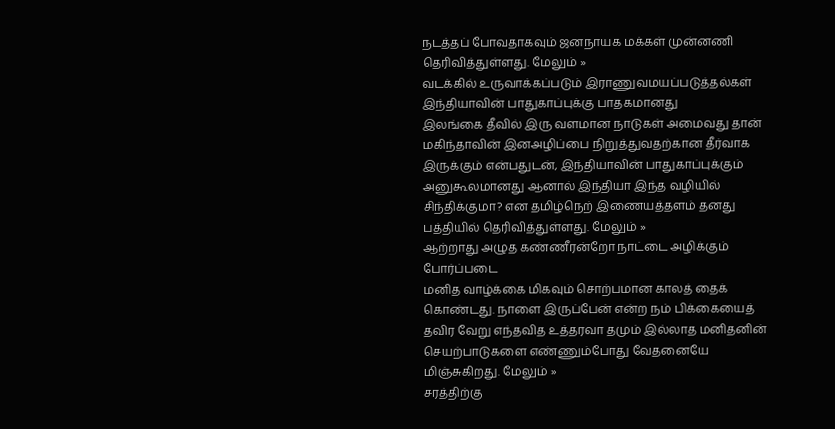நடத்தப் போவதாகவும் ஜனநாயக மக்கள் முன்னணி தெரிவித்துள்ளது. மேலும் »
வடக்கில் உருவாக்கப்படும் இராணுவமயப்படுத்தல்கள் இந்தியாவின் பாதுகாப்புக்கு பாதகமானது
இலங்கை தீவில் இரு வளமான நாடுகள் அமைவது தான் மகிந்தாவின் இனஅழிப்பை நிறுத்துவதற்கான தீர்வாக இருக்கும் என்பதுடன், இந்தியாவின் பாதுகாப்புக்கும் அனுகூலமானது ஆனால் இந்தியா இந்த வழியில் சிந்திக்குமா? என தமிழ்நெற் இணையத்தளம் தனது பத்தியில் தெரிவித்துள்ளது. மேலும் »
ஆற்றாது அழுத கண்ணீரன்றோ நாட்டை அழிக்கும் போர்ப்படை
மனித வாழ்க்கை மிகவும் சொற்பமான காலத் தைக் கொண்டது. நாளை இருப்பேன் என்ற நம் பிக்கையைத் தவிர வேறு எந்தவித உத்தரவா தமும் இல்லாத மனிதனின் செயற்பாடுகளை எண்ணும்போது வேதனையே மிஞ்சுகிறது. மேலும் »
சரத்திற்கு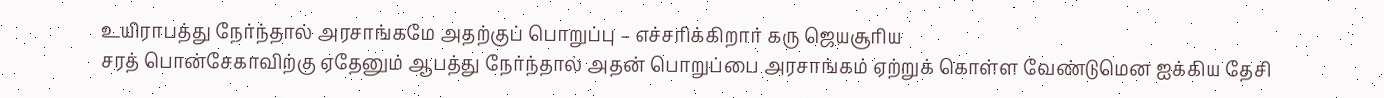உயிராபத்து நேர்ந்தால் அரசாங்கமே அதற்குப் பொறுப்பு – எச்சரிக்கிறார் கரு ஜெயசூரிய
சரத் பொன்சேகாவிற்கு ஏதேனும் ஆபத்து நேர்ந்தால் அதன் பொறுப்பை அரசாங்கம் ஏற்றுக் கொள்ள வேண்டுமென ஐக்கிய தேசி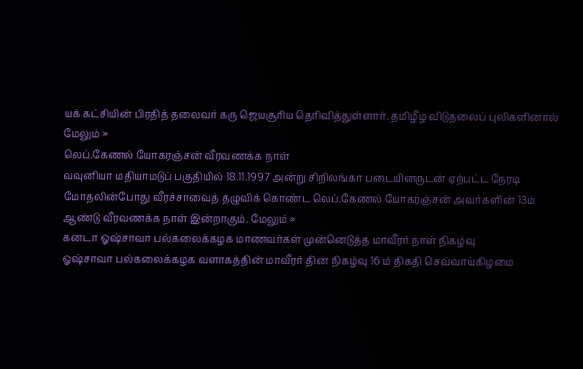யக் கட்சியின் பிரதித் தலைவர் கரு ஜெயசூரிய தெரிவித்துள்ளார். தமிழீழ விடுதலைப் புலிகளினால் மேலும் »
லெப்.கேணல் யோகரஞ்சன் வீரவணக்க நாள்
வவுனியா மதியாமடுப் பகுதியில் 18.11.1997 அன்று சிறிலங்கா படையினருடன் ஏற்பட்ட நேரடி மோதலின்போது வீரச்சாவைத் தழுவிக் கொண்ட லெப்.கேணல் யோகரஞ்சன் அவர்களின் 13ம் ஆண்டு வீரவணக்க நாள் இன்றாகும். மேலும் »
கனடா ஓஷ்சாவா பல்கலைக்கழக மாணவர்கள் முன்னெடுத்த மாவீரர் நாள் நிகழ்வு
ஓஷ்சாவா பல்கலைக்கழக வளாகத்தின் மாவீரர் தின நிகழ்வு 16 ம் திகதி செவ்வாய்கிழமை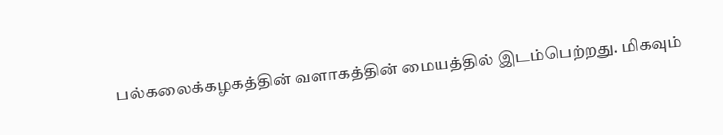பல்கலைக்கழகத்தின் வளாகத்தின் மையத்தில் இடம்பெற்றது. மிகவும்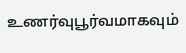உணர்வுபூர்வமாகவும்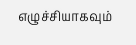எழுச்சியாகவும்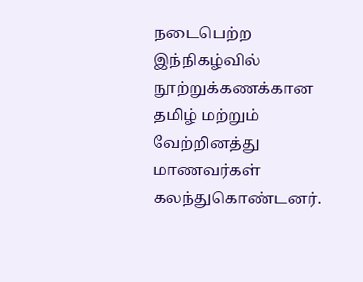நடைபெற்ற இந்நிகழ்வில் நூற்றுக்கணக்கான தமிழ் மற்றும் வேற்றினத்து மாணவர்கள் கலந்துகொண்டனர்.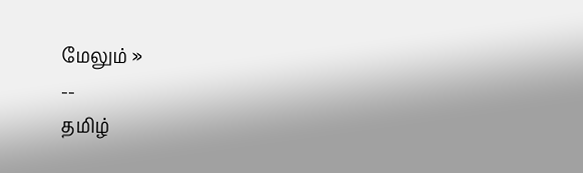மேலும் »
--
தமிழ்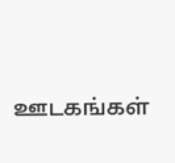ஊடகங்கள்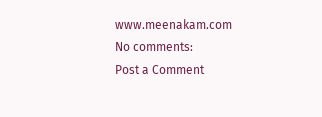www.meenakam.com
No comments:
Post a Comment